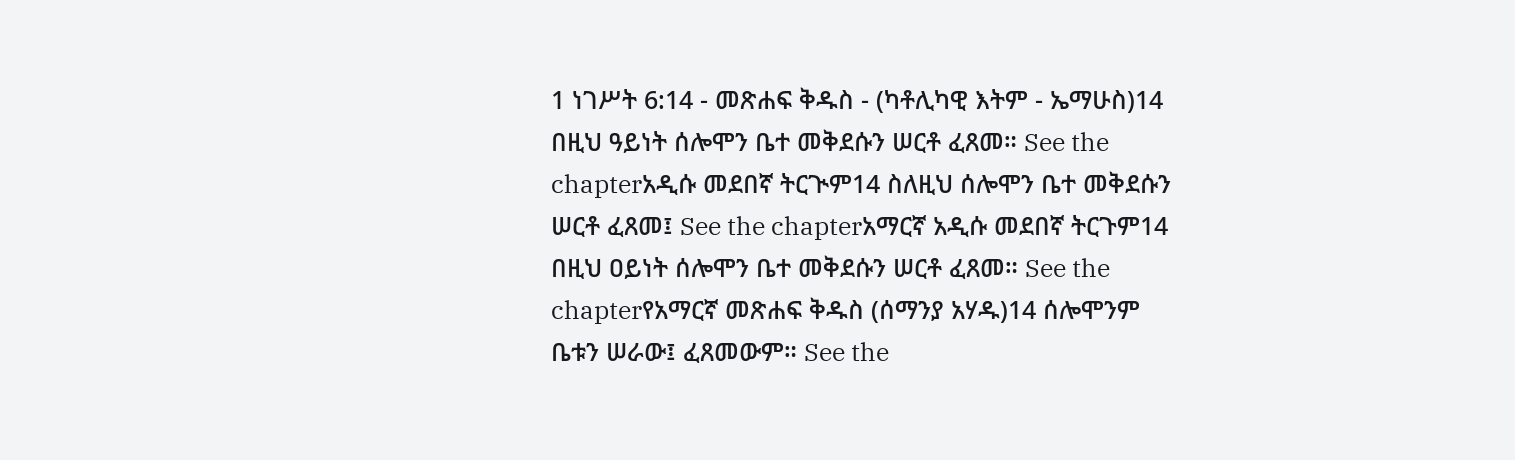1 ነገሥት 6:14 - መጽሐፍ ቅዱስ - (ካቶሊካዊ እትም - ኤማሁስ)14 በዚህ ዓይነት ሰሎሞን ቤተ መቅደሱን ሠርቶ ፈጸመ። See the chapterአዲሱ መደበኛ ትርጒም14 ስለዚህ ሰሎሞን ቤተ መቅደሱን ሠርቶ ፈጸመ፤ See the chapterአማርኛ አዲሱ መደበኛ ትርጉም14 በዚህ ዐይነት ሰሎሞን ቤተ መቅደሱን ሠርቶ ፈጸመ። See the chapterየአማርኛ መጽሐፍ ቅዱስ (ሰማንያ አሃዱ)14 ሰሎሞንም ቤቱን ሠራው፤ ፈጸመውም። See the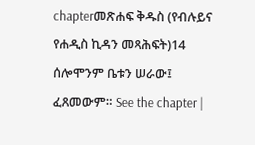chapterመጽሐፍ ቅዱስ (የብሉይና የሐዲስ ኪዳን መጻሕፍት)14 ሰሎሞንም ቤቱን ሠራው፤ ፈጸመውም። See the chapter |